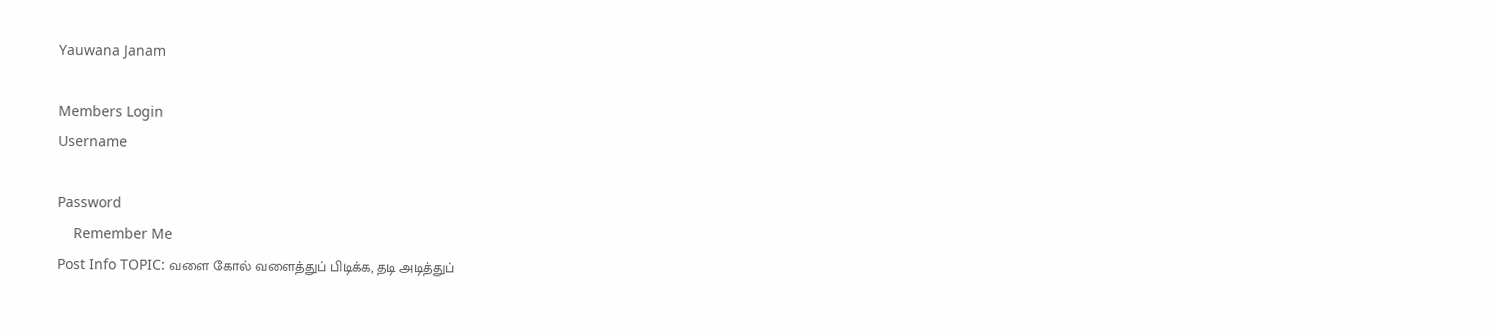Yauwana Janam

Members Login
Username

Password
    Remember Me
Post Info TOPIC: வளை கோல் வளைத்துப் பிடிக்க, தடி அடித்துப்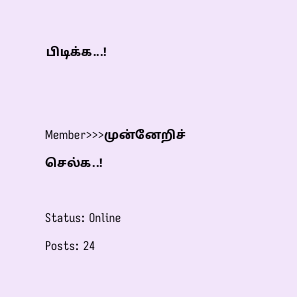பிடிக்க‌...!


Member>>>முன்னேறிச் செல்க..!

Status: Online
Posts: 24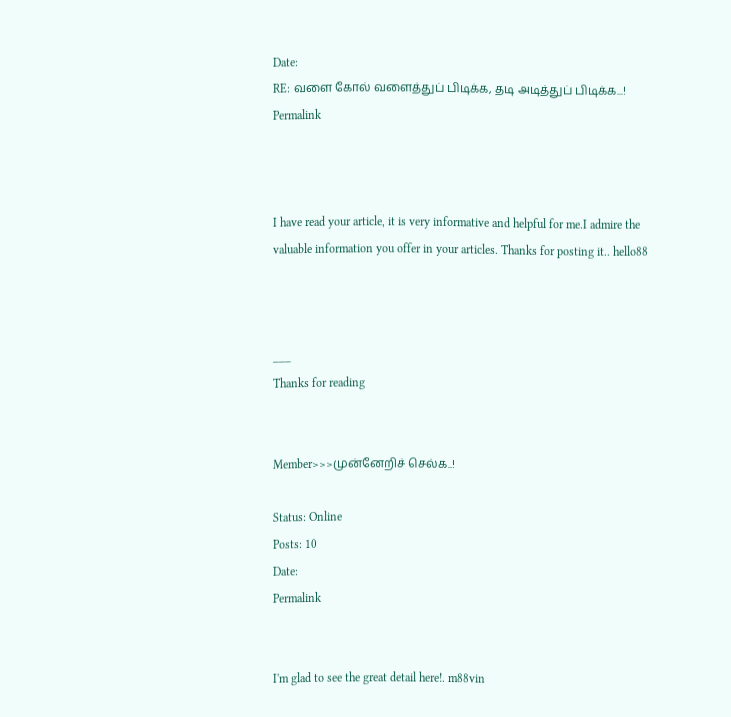Date:
RE: வளை கோல் வளைத்துப் பிடிக்க, தடி அடித்துப் பிடிக்க‌...!
Permalink



I have read your article, it is very informative and helpful for me.I admire the valuable information you offer in your articles. Thanks for posting it.. hello88



___
Thanks for reading


Member>>>முன்னேறிச் செல்க..!

Status: Online
Posts: 10
Date:
Permalink


I'm glad to see the great detail here!. m88vin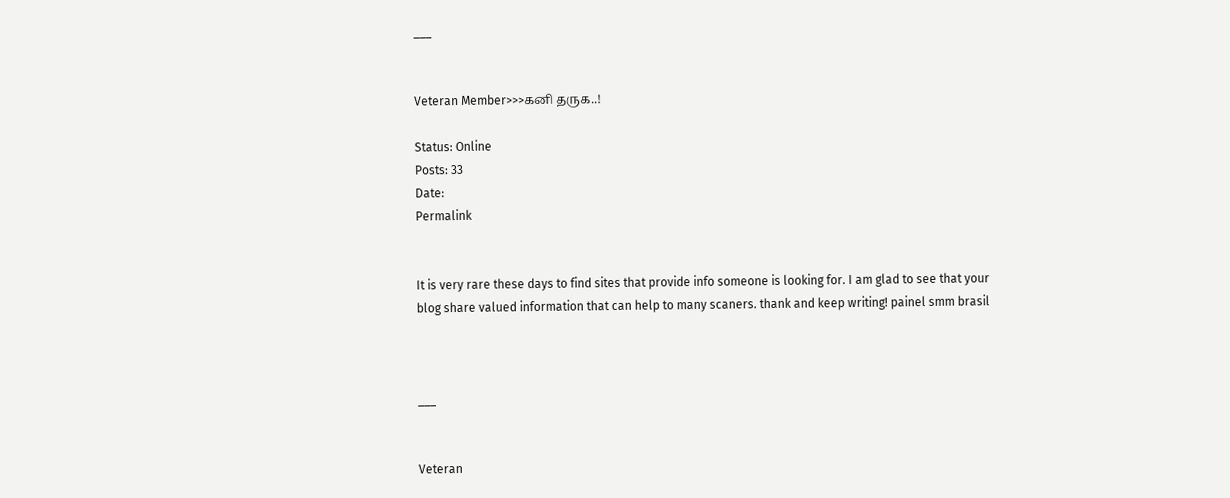___


Veteran Member>>>கனி தருக..!

Status: Online
Posts: 33
Date:
Permalink


It is very rare these days to find sites that provide info someone is looking for. I am glad to see that your blog share valued information that can help to many scaners. thank and keep writing! painel smm brasil



___


Veteran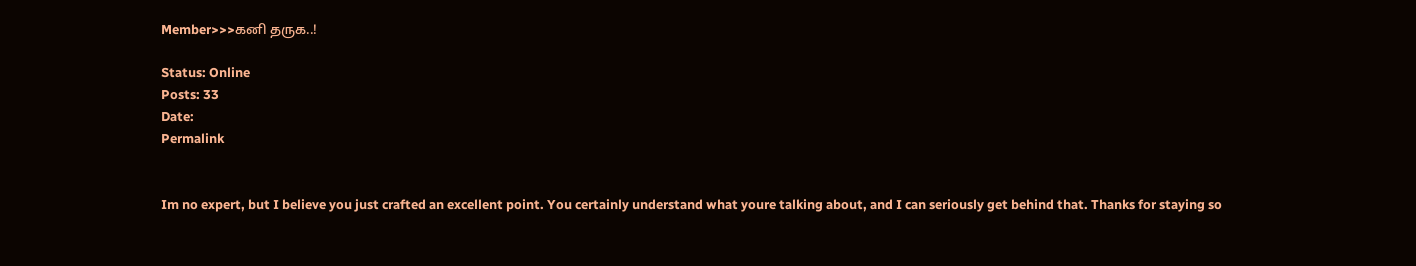Member>>>கனி தருக..!

Status: Online
Posts: 33
Date:
Permalink


Im no expert, but I believe you just crafted an excellent point. You certainly understand what youre talking about, and I can seriously get behind that. Thanks for staying so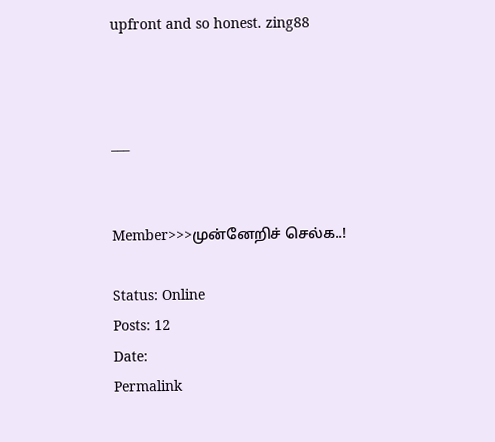upfront and so honest. zing88



___


Member>>>முன்னேறிச் செல்க..!

Status: Online
Posts: 12
Date:
Permalink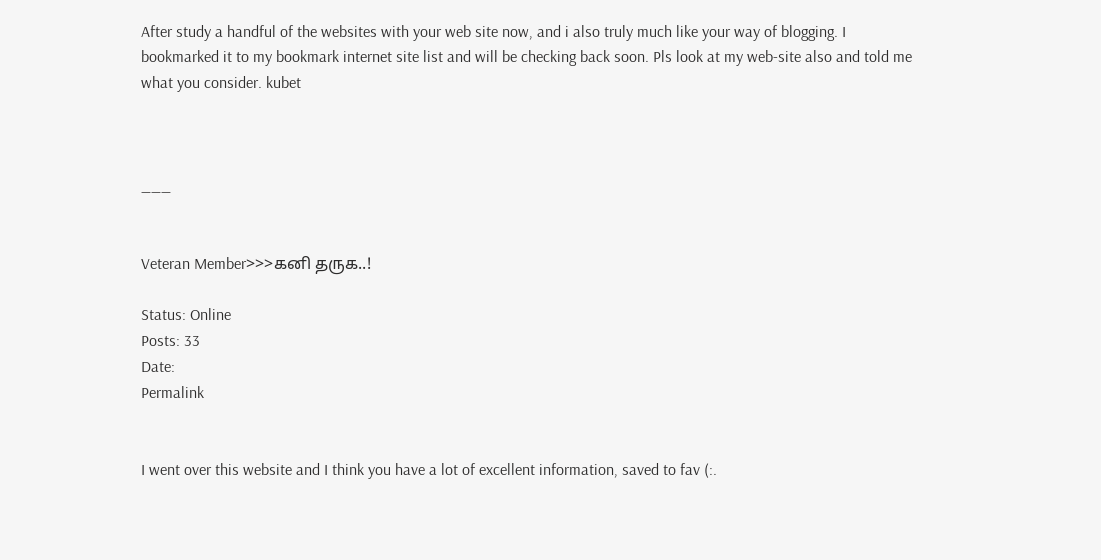After study a handful of the websites with your web site now, and i also truly much like your way of blogging. I bookmarked it to my bookmark internet site list and will be checking back soon. Pls look at my web-site also and told me what you consider. kubet



___


Veteran Member>>>கனி தருக..!

Status: Online
Posts: 33
Date:
Permalink


I went over this website and I think you have a lot of excellent information, saved to fav (:.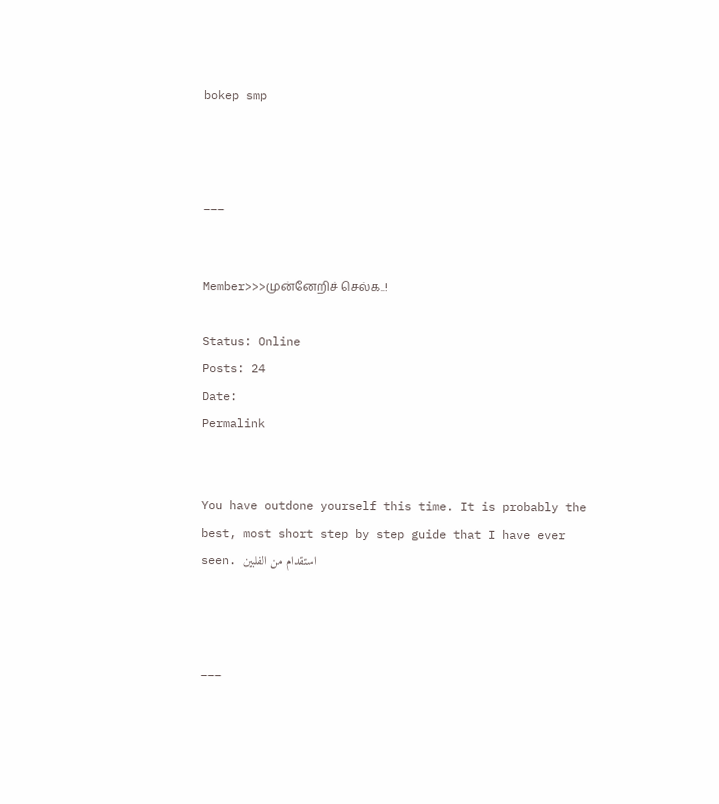bokep smp



___


Member>>>முன்னேறிச் செல்க..!

Status: Online
Posts: 24
Date:
Permalink


You have outdone yourself this time. It is probably the best, most short step by step guide that I have ever seen. استقدام من الفلبين



___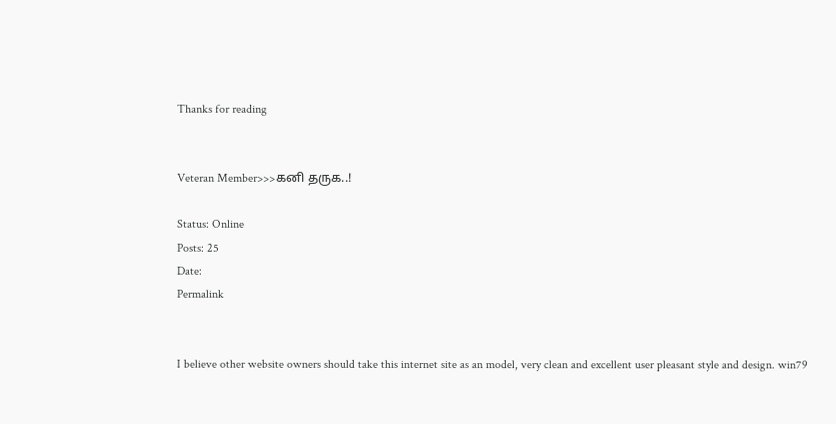Thanks for reading


Veteran Member>>>கனி தருக..!

Status: Online
Posts: 25
Date:
Permalink


I believe other website owners should take this internet site as an model, very clean and excellent user pleasant style and design. win79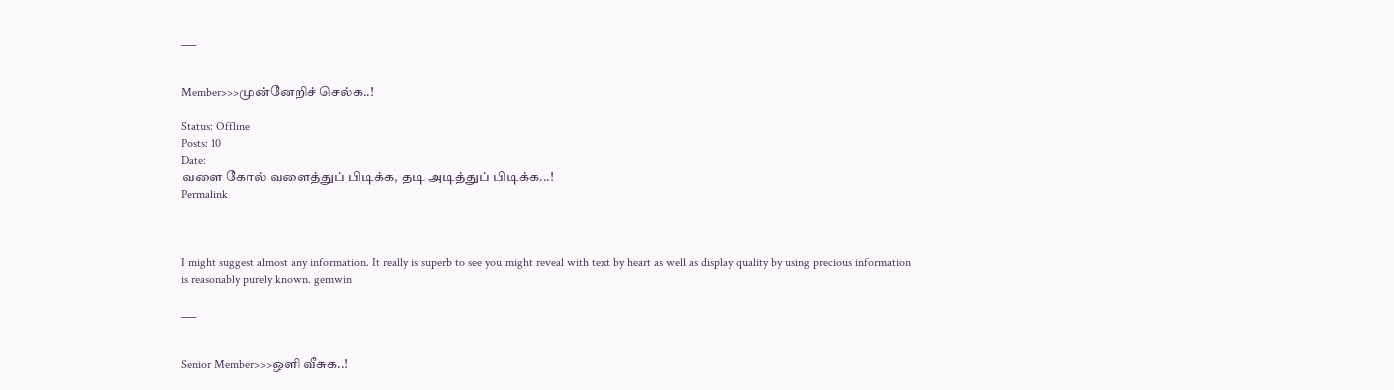___


Member>>>முன்னேறிச் செல்க..!

Status: Offline
Posts: 10
Date:
வளை கோல் வளைத்துப் பிடிக்க, தடி அடித்துப் பிடிக்க‌...!
Permalink



I might suggest almost any information. It really is superb to see you might reveal with text by heart as well as display quality by using precious information is reasonably purely known. gemwin

___


Senior Member>>>ஒளி வீசுக..!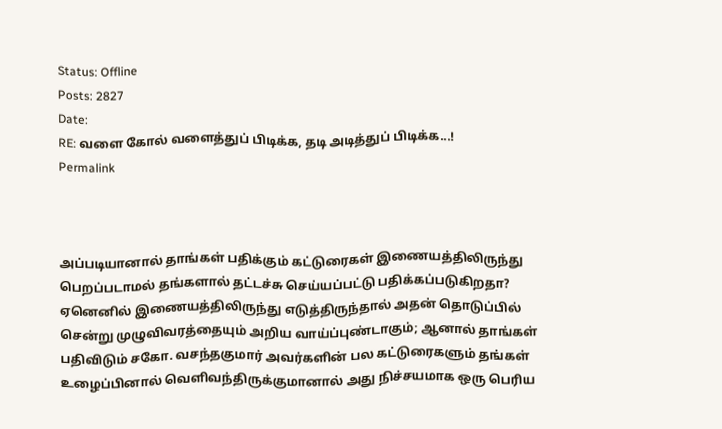Status: Offline
Posts: 2827
Date:
RE: வளை கோல் வளைத்துப் பிடிக்க, தடி அடித்துப் பிடிக்க‌...!
Permalink



அப்படியானால் தாங்கள் பதிக்கும் கட்டுரைகள் இணையத்திலிருந்து பெறப்படாமல் தங்களால் தட்டச்சு செய்யப்பட்டு பதிக்கப்படுகிறதா? ஏனெனில் இணையத்திலிருந்து எடுத்திருந்தால் அதன் தொடுப்பில் சென்று முழுவிவரத்தையும் அறிய வாய்ப்புண்டாகும்; ஆனால் தாங்கள் பதிவிடும் சகோ. வசந்தகுமார் அவர்களின் பல கட்டுரைகளும் தங்கள் உழைப்பினால் வெளிவந்திருக்குமானால் அது நிச்சயமாக ஒரு பெரிய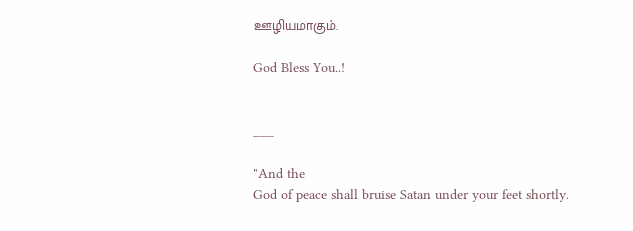ஊழியமாகும்.

God Bless You..!


___

"And the
God of peace shall bruise Satan under your feet shortly.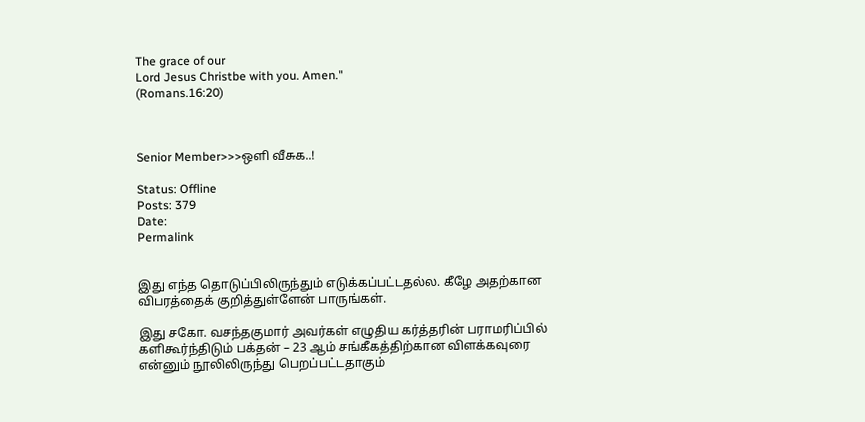The grace of our
Lord Jesus Christbe with you. Amen."
(Romans.16:20)



Senior Member>>>ஒளி வீசுக..!

Status: Offline
Posts: 379
Date:
Permalink


இது எந்த தொடுப்பிலிருந்தும் எடுக்கப்பட்டதல்ல. கீழே அதற்கான விபரத்தைக் குறித்துள்ளேன் பாருங்கள்.

இது சகோ. வசந்தகுமார் அவர்கள் எழுதிய கர்த்தரின் பராமரிப்பில் களிகூர்ந்திடும் பக்தன் – 23 ஆம் சங்கீகத்திற்கான விளக்கவுரை என்னும் நூலிலிருந்து பெறப்பட்டதாகும்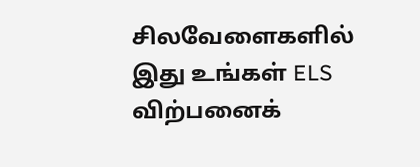சிலவேளைகளில் இது உங்கள் ELS விற்பனைக்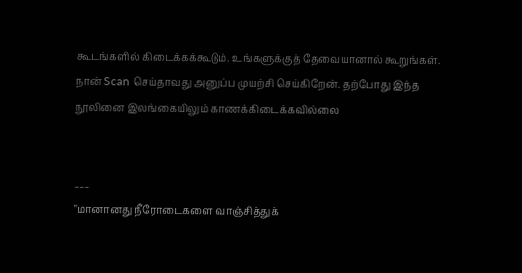கூடங்களில் கிடைக்கக்கூடும். உங்களுக்குத் தேவையானால் கூறுங்கள். நான் Scan செய்தாவது அனுப்ப முயற்சி செய்கிறேன். தற்போது இந்த நூலினை இலங்கையிலும் காணக்கிடைக்கவில்லை


___
"மானானது நீரோடைகளை வாஞ்சித்துக்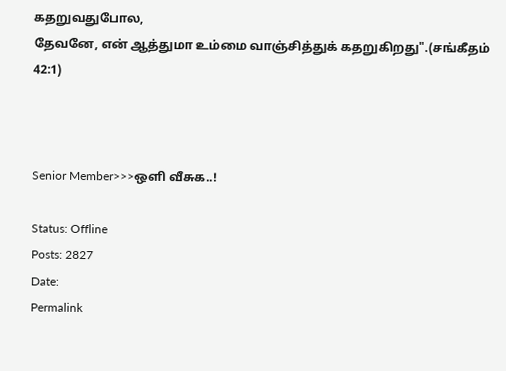கதறுவதுபோல,
தேவனே, என் ஆத்துமா உம்மை வாஞ்சித்துக் கதறுகிறது".(சங்கீதம் 42:1)



Senior Member>>>ஒளி வீசுக..!

Status: Offline
Posts: 2827
Date:
Permalink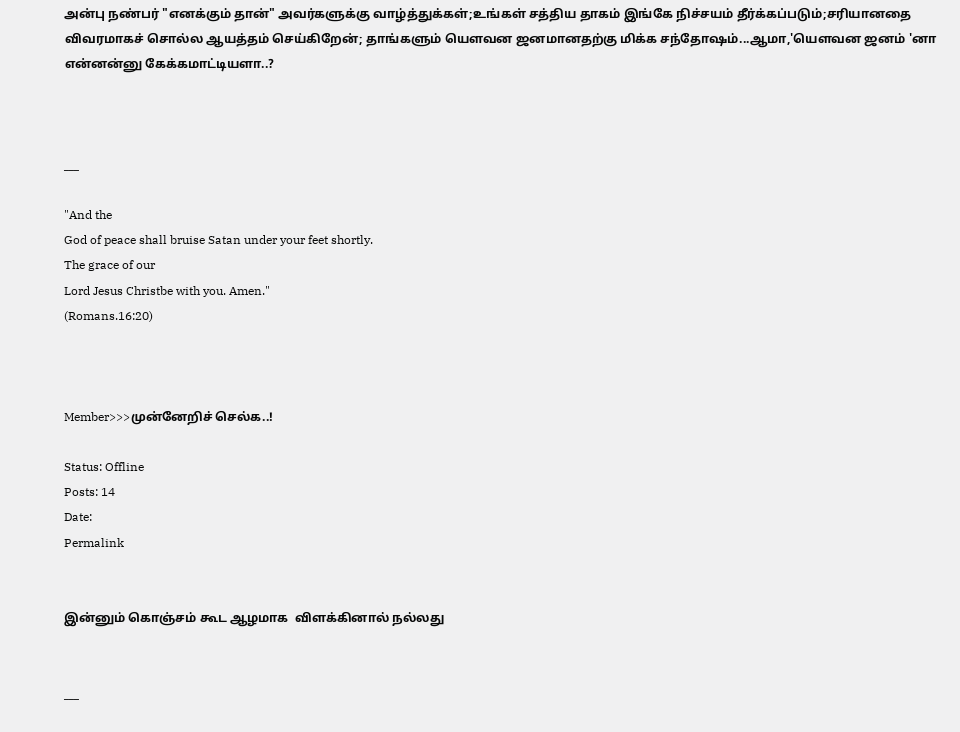அன்பு நண்பர் "எனக்கும் தான்" அவர்களுக்கு வாழ்த்துக்கள்;உங்கள் சத்திய தாகம் இங்கே நிச்சயம் தீர்க்கப்படும்;சரியானதை விவரமாகச் சொல்ல ஆயத்தம் செய்கிறேன்; தாங்களும் யௌவன ஜனமானதற்கு மிக்க சந்தோஷம்...ஆமா,'யௌவன ஜனம் 'னா என்னன்னு கேக்கமாட்டியளா..?



___

"And the
God of peace shall bruise Satan under your feet shortly.
The grace of our
Lord Jesus Christbe with you. Amen."
(Romans.16:20)



Member>>>முன்னேறிச் செல்க..!

Status: Offline
Posts: 14
Date:
Permalink


இன்னும் கொஞ்சம் கூட ஆழமாக  விளக்கினால் நல்லது


___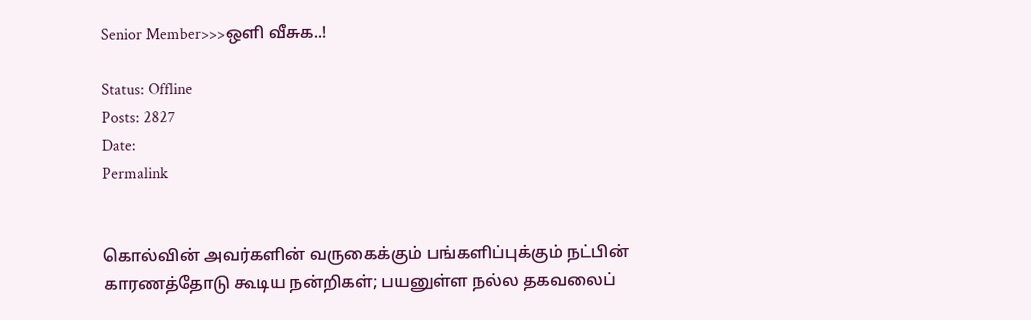Senior Member>>>ஒளி வீசுக..!

Status: Offline
Posts: 2827
Date:
Permalink


கொல்வின் அவர்களின் வருகைக்கும் பங்களிப்புக்கும் நட்பின் காரணத்தோடு கூடிய நன்றிகள்; பயனுள்ள நல்ல தகவலைப்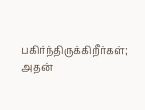பகிர்ந்திருக்கிறீர்கள்; அதன்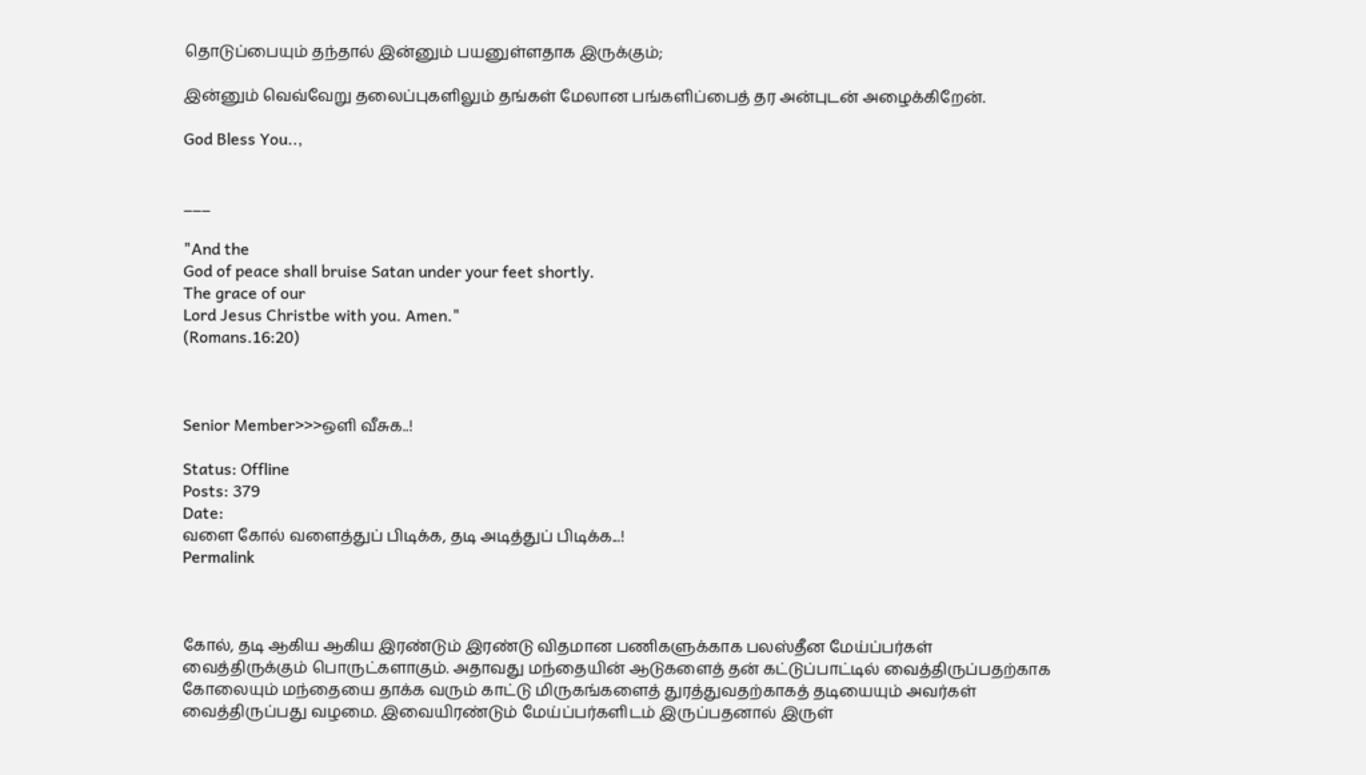தொடுப்பையும் தந்தால் இன்னும் பயனுள்ளதாக இருக்கும்;

இன்னும் வெவ்வேறு தலைப்புகளிலும் தங்கள் மேலான பங்களி‍ப்பைத் தர அன்புடன் அழைக்கிறேன்.

God Bless You..,


___

"And the
God of peace shall bruise Satan under your feet shortly.
The grace of our
Lord Jesus Christbe with you. Amen."
(Romans.16:20)



Senior Member>>>ஒளி வீசுக..!

Status: Offline
Posts: 379
Date:
வளை கோல் வளைத்துப் பிடிக்க, தடி அடித்துப் பிடிக்க‌...!
Permalink



கோல், தடி ஆகிய ஆகிய இரண்டும் இரண்டு விதமான பணிகளுக்காக பலஸ்தீன மேய்ப்பர்கள் வைத்திருக்கும் பொருட்களாகும். அதாவது மந்தையின் ஆடுகளைத் தன் கட்டுப்பாட்டில் வைத்திருப்பதற்காக கோலையும் மந்தையை தாக்க வரும் காட்டு மிருகங்களைத் துரத்துவதற்காகத் தடியையும் அவர்கள் வைத்திருப்பது வழமை. இவையிரண்டும் மேய்ப்பர்களிடம் இருப்பதனால் இருள்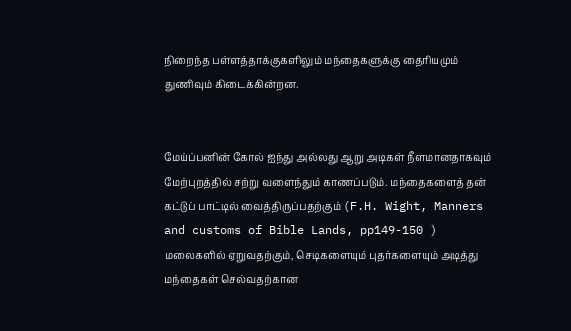நிறைந்த பள்ளத்தாக்குகளிலும் மந்தைகளுக்கு தைரியமும் துணிவும் கிடைக்கின்றன.


மேய்ப்பனின் கோல் ஐந்து அல்லது ஆறு அடிகள் நீளமானதாகவும் மேற்புறத்தில் சற்று வளைந்தும் காணப்படும். மந்தைகளைத் தன் கட்டுப் பாட்டில் வைத்திருப்பதற்கும் (F.H. Wight, Manners and customs of Bible Lands, pp149-150 ) மலைகளில் ஏறுவதற்கும், செடிகளையும் புதர்களையும் அடித்து மந்தைகள் செல்வதற்கான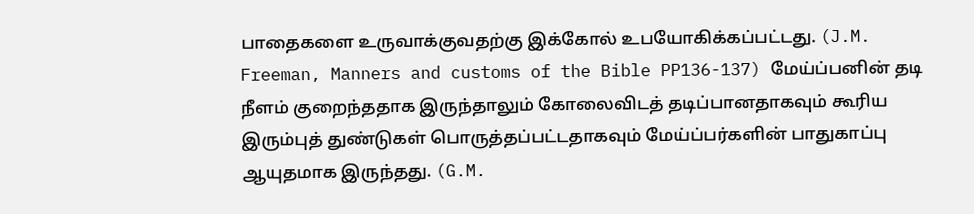பாதைகளை உருவாக்குவதற்கு இக்கோல் உபயோகிக்கப்பட்டது. (J.M. Freeman, Manners and customs of the Bible PP136-137) மேய்ப்பனின் தடி நீளம் குறைந்ததாக இருந்தாலும் கோலைவிடத் தடிப்பானதாகவும் கூரிய இரும்புத் துண்டுகள் பொருத்தப்பட்டதாகவும் மேய்ப்பர்களின் பாதுகாப்பு ஆயுதமாக இருந்தது. (G.M.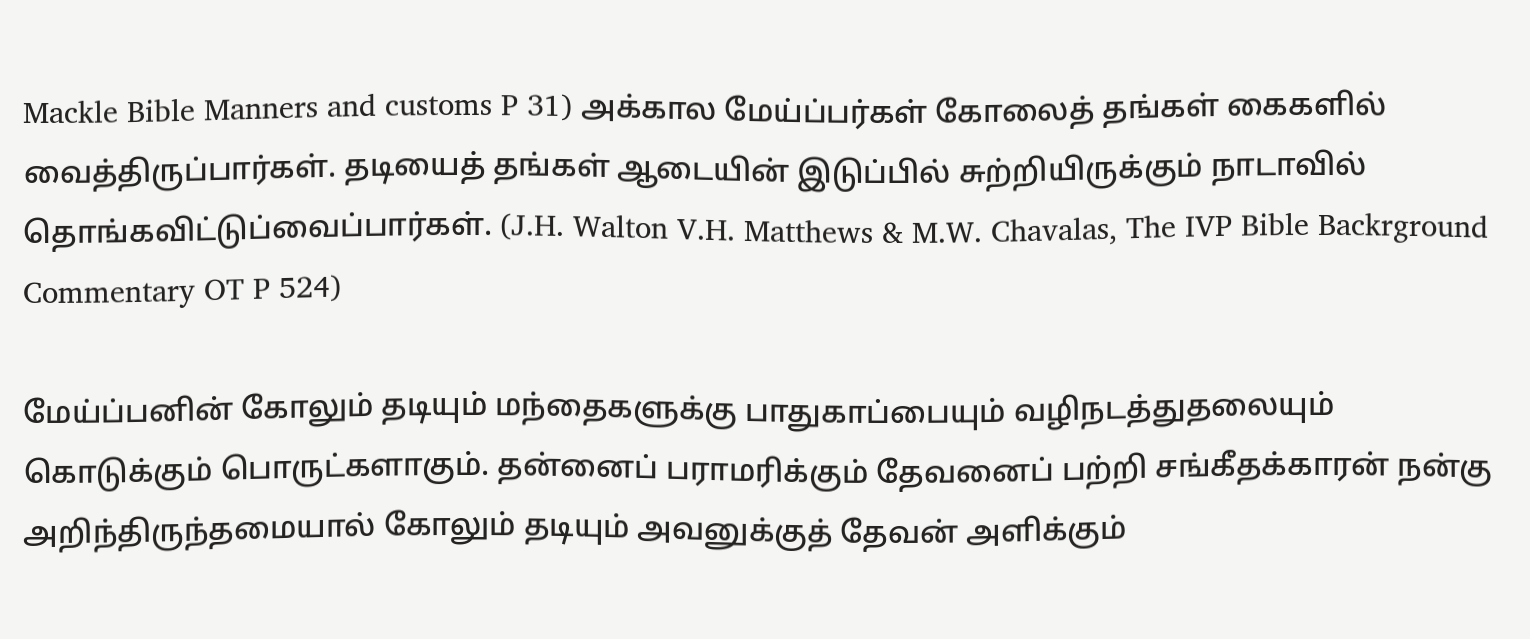Mackle Bible Manners and customs P 31) அக்கால மேய்ப்பர்கள் கோலைத் தங்கள் கைகளில் வைத்திருப்பார்கள். தடியைத் தங்கள் ஆடையின் இடுப்பில் சுற்றியிருக்கும் நாடாவில் தொங்கவிட்டுப்வைப்பார்கள். (J.H. Walton V.H. Matthews & M.W. Chavalas, The IVP Bible Backrground Commentary OT P 524)

மேய்ப்பனின் கோலும் தடியும் மந்தைகளுக்கு பாதுகாப்பையும் வழிநடத்துதலையும் கொடுக்கும் பொருட்களாகும். தன்னைப் பராமரிக்கும் தேவனைப் பற்றி சங்கீதக்காரன் நன்கு அறிந்திருந்தமையால் கோலும் தடியும் அவனுக்குத் தேவன் அளிக்கும்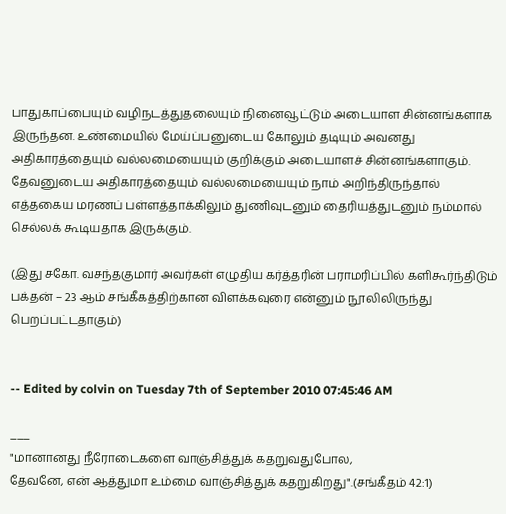பாதுகாப்பையும் வழிநடத்துதலையும் நினைவூட்டும் அடையாள சின்னங்களாக இருந்தன. உண்மையில் மேய்ப்பனுடைய கோலும் தடியும் அவனது அதிகாரத்தையும் வல்லமையையும் குறிக்கும் அடையாளச் சின்னங்களாகும். தேவனுடைய அதிகாரத்தையும் வல்லமையையும் நாம் அறிந்திருந்தால் எத்தகைய மரணப் பள்ளத்தாக்கிலும் துணிவுடனும் தைரியத்துடனும் நம்மால் செல்லக் கூடியதாக இருக்கும்.

(இது சகோ. வசந்தகுமார் அவர்கள் எழுதிய கர்த்தரின் பராமரிப்பில் களிகூர்ந்திடும் பக்தன் – 23 ஆம் சங்கீகத்திற்கான விளக்கவுரை என்னும் நூலிலிருந்து பெறப்பட்டதாகும்)


-- Edited by colvin on Tuesday 7th of September 2010 07:45:46 AM

___
"மானானது நீரோடைகளை வாஞ்சித்துக் கதறுவதுபோல,
தேவனே, என் ஆத்துமா உம்மை வாஞ்சித்துக் கதறுகிறது".(சங்கீதம் 42:1)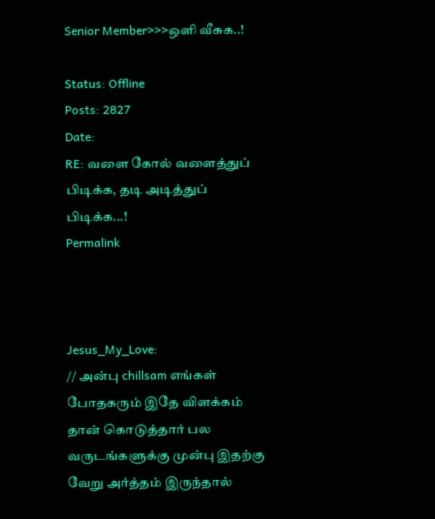Senior Member>>>ஒளி வீசுக..!

Status: Offline
Posts: 2827
Date:
RE: வளை கோல் வளைத்துப் பிடிக்க, தடி அடித்துப் பிடிக்க‌...!
Permalink



Jesus_My_Love:
// அன்பு chillsam எங்கள் போதகரும் இதே விளக்கம் தான் கொடுத்தார் பல வருடங்களுக்கு முன்பு இதற்கு வேறு அர்த்தம் இருந்தால்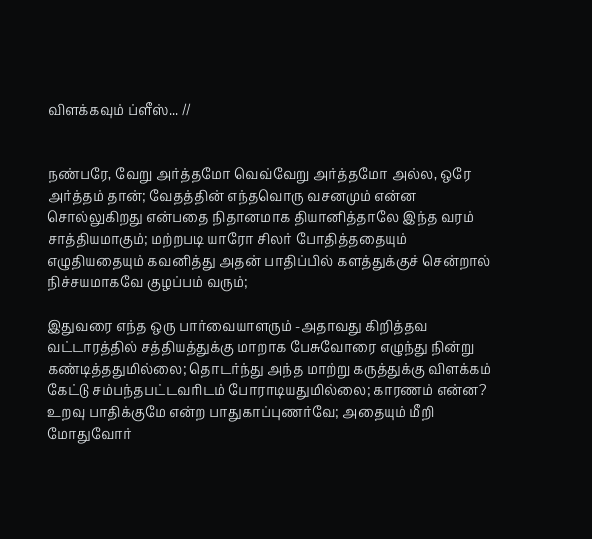விளக்கவும் ப்ளீஸ்... //


நண்பரே, வேறு அர்த்தமோ வெவ்வேறு அர்த்தமோ அல்ல, ஒரே அர்த்தம் தான்; வேதத்தின் எந்தவொரு வசனமும் என்ன சொல்லுகிறது என்பதை நிதானமாக தியானித்தாலே இந்த வரம் சாத்தியமாகும்; மற்றபடி யாரோ சிலர் போதித்ததையும் எழுதியதையும் கவனித்து அதன் பாதிப்பில் களத்துக்குச் சென்றால் நிச்சயமாகவே குழப்பம் வரும்;

இதுவரை எந்த ஒரு பார்வையாளரும் -அதாவது கிறித்தவ வட்டாரத்தில் சத்தியத்துக்கு மாறாக பேசுவோரை எழுந்து நின்று கண்டித்ததுமில்லை; தொடர்ந்து அந்த மாற்று கருத்துக்கு விளக்கம் கேட்டு சம்பந்தபட்டவரிடம் போராடியதுமில்லை; காரணம் என்ன? உறவு பாதிக்குமே என்ற பாதுகாப்புணர்வே; அதையும் மீறி மோதுவோர்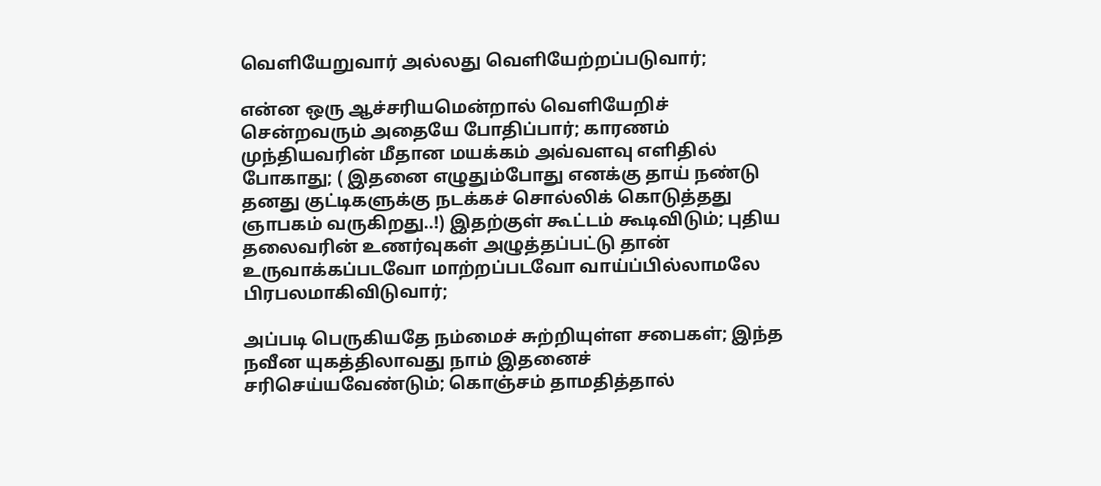வெளியேறுவார் அல்லது வெளியேற்றப்படுவார்;

என்ன ஒரு ஆச்சரியமென்றால் வெளியேறிச் சென்றவரும் அதையே போதிப்பார்; காரணம் முந்தியவரின் மீதான மயக்கம் அவ்வளவு எளிதில் போகாது; ( இதனை எழுதும்போது எனக்கு தாய் நண்டு தனது குட்டிகளுக்கு நடக்கச் சொல்லிக் கொடுத்தது ஞாபகம் வருகிறது..!) இதற்குள் கூட்டம் கூடிவிடும்; புதிய தலைவரின் உணர்வுகள் அழுத்தப்பட்டு தான் உருவாக்கப்படவோ மாற்றப்படவோ வாய்ப்பில்லாமலே பிரபலமாகிவிடுவார்;

அப்படி பெருகியதே நம்மைச் சுற்றியுள்ள சபைகள்; இந்த நவீன யுகத்திலாவது நாம் இதனைச் சரிசெய்யவேண்டும்; கொஞ்சம் தாமதித்தால்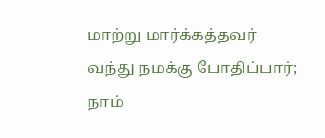மாற்று மார்க்கத்தவர் வந்து நமக்கு போதிப்பார்; நாம்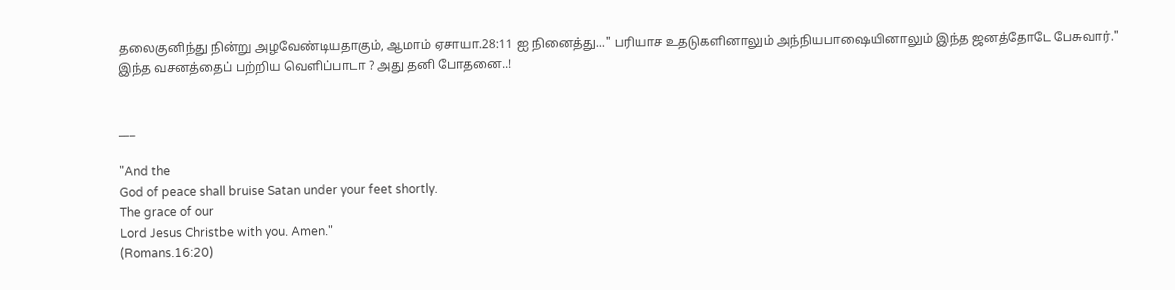தலைகுனிந்து நின்று அழவேண்டியதாகும், ஆமாம் ஏசாயா.28:11 ஐ நினைத்து..." பரியாச உதடுகளினாலும் அந்நியபாஷையினாலும் இந்த ஜனத்தோடே பேசுவார்." இந்த வசனத்தைப் பற்றிய வெளிப்பாடா ? அது தனி போதனை..!


___

"And the
God of peace shall bruise Satan under your feet shortly.
The grace of our
Lord Jesus Christbe with you. Amen."
(Romans.16:20)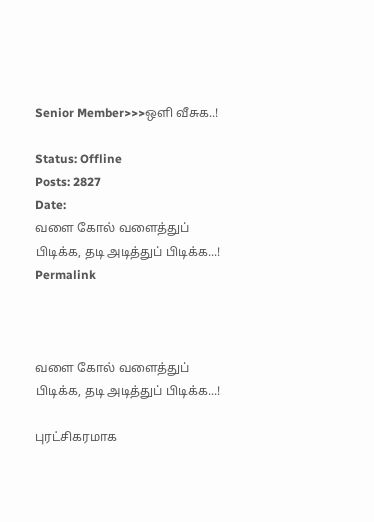Senior Member>>>ஒளி வீசுக..!

Status: Offline
Posts: 2827
Date:
வளை கோல் வளைத்துப் பிடிக்க, தடி அடித்துப் பிடிக்க‌...!
Permalink



வளை கோல் வளைத்துப் பிடிக்க, தடி அடித்துப் பிடிக்க‌...!

புரட்சிகரமாக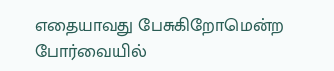எதையாவது பேசுகிறோமென்ற போர்வையில்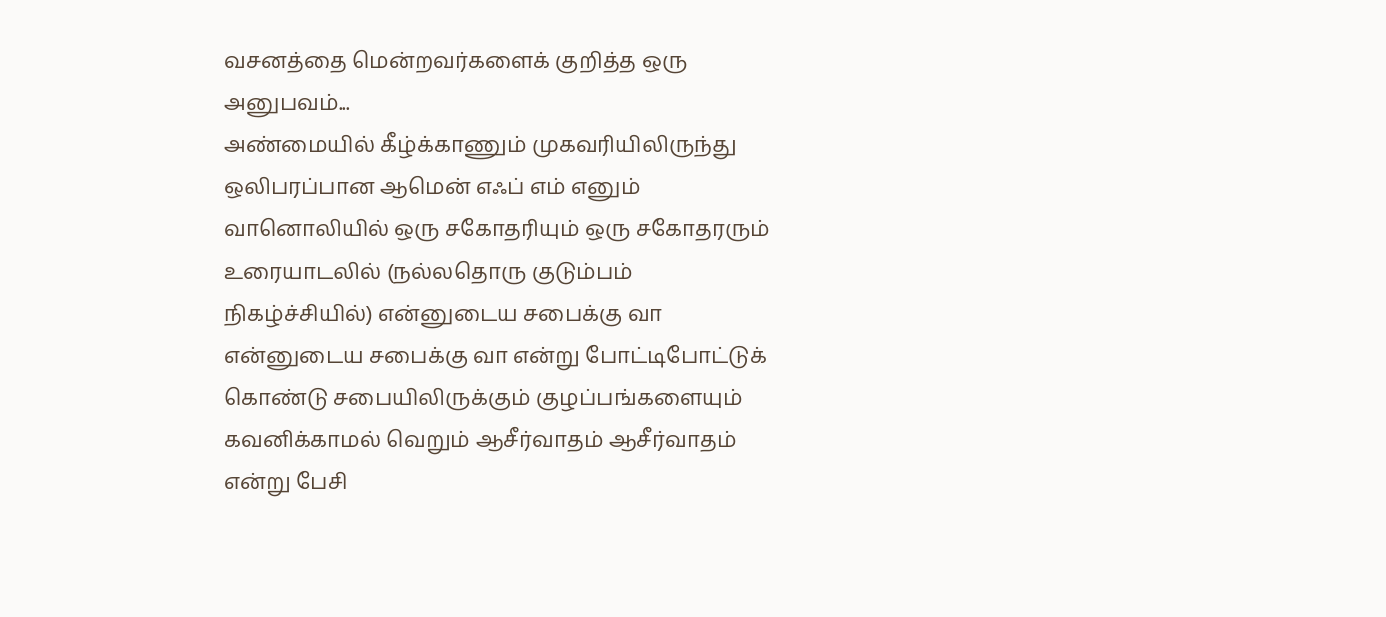வசனத்தை மென்றவர்களைக் குறித்த ஒரு அனுபவம்...
அண்மையில் கீழ்க்காணும் முகவரியிலிருந்து ஒலிபரப்பான ஆமென் எஃப் எம் எனும் வானொலியில் ஒரு சகோதரியும் ஒரு சகோதரரும் உரையாடலில் (நல்லதொரு குடும்பம் நிகழ்ச்சியில்) என்னுடைய சபைக்கு வா என்னுடைய சபைக்கு வா என்று போட்டிபோட்டுக் கொண்டு சபையிலிருக்கும் குழப்பங்களையும் கவனிக்காமல் வெறும் ஆசீர்வாதம் ஆசீர்வாதம் என்று பேசி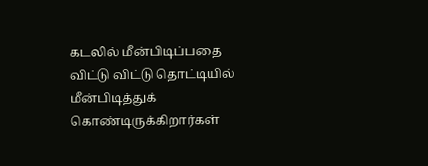கடலில் மீன்பிடிப்பதை விட்டு விட்டு தொட்டியில் மீன்பிடித்துக் கொண்டிருக்கிறார்கள்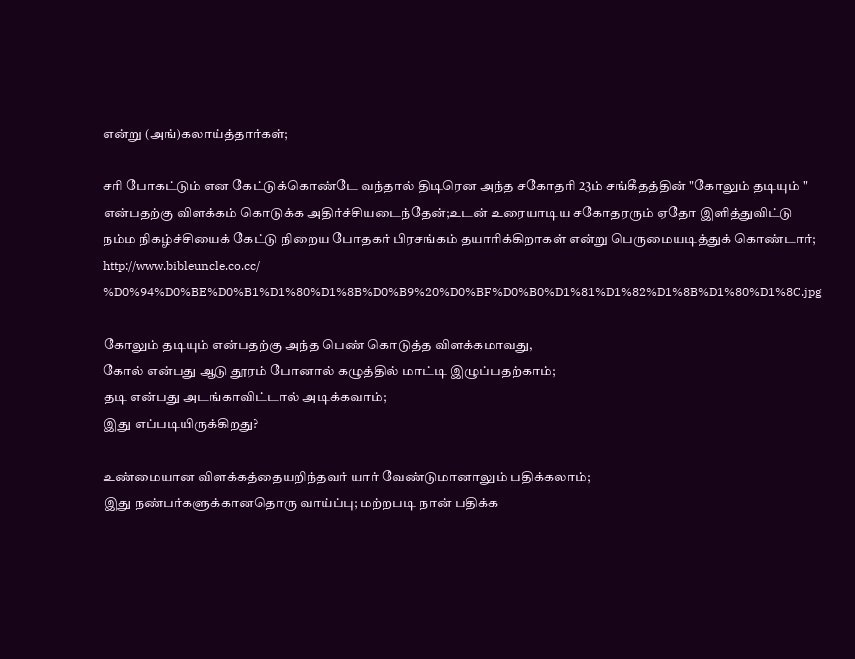என்று (அங்)கலாய்த்தார்கள்;

சரி போகட்டும் என கேட்டுக்கொண்டே வந்தால் திடிரென அந்த சகோதரி 23ம் சங்கீதத்தின் "கோலும் தடியும் " என்பதற்கு விளக்கம் கொடுக்க அதிர்ச்சியடைந்தேன்;உடன் உரையாடிய சகோதரரும் ஏதோ இளித்துவிட்டு நம்ம நிகழ்ச்சியைக் கேட்டு நிறைய போதகர் பிரசங்கம் தயாரிக்கிறாகள் என்று பெருமையடித்துக் கொண்டார்;
http://www.bibleuncle.co.cc/
%D0%94%D0%BE%D0%B1%D1%80%D1%8B%D0%B9%20%D0%BF%D0%B0%D1%81%D1%82%D1%8B%D1%80%D1%8C.jpg

கோலும் தடியும் என்பதற்கு அந்த பெண் கொடுத்த விளக்கமாவது,
கோல் என்பது ஆடு தூரம் போனால் கழுத்தில் மாட்டி இழுப்பதற்காம்;
தடி என்பது அடங்காவிட்டால் அடிக்கவாம்;
இது எப்படியிருக்கிறது?

உண்மையான விளக்கத்தையறிந்தவர் யார் வேண்டுமானாலும் பதிக்கலாம்;
இது நண்பர்களுக்கானதொரு வாய்ப்பு; மற்றபடி நான் பதிக்க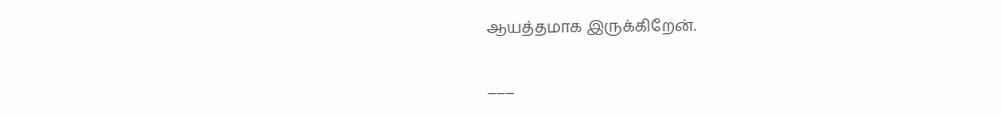ஆயத்தமாக இருக்கிறேன்.


___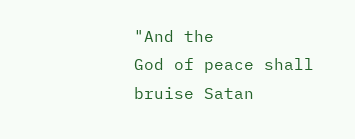"And the
God of peace shall bruise Satan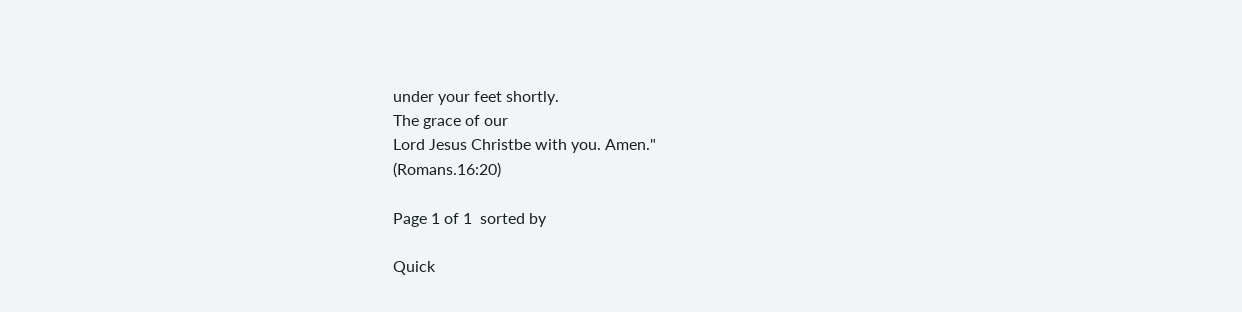under your feet shortly.
The grace of our
Lord Jesus Christbe with you. Amen."
(Romans.16:20)

Page 1 of 1  sorted by

Quick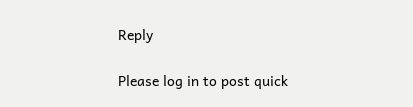Reply

Please log in to post quick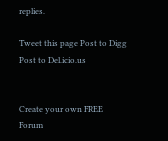replies.

Tweet this page Post to Digg Post to Del.icio.us


Create your own FREE Forum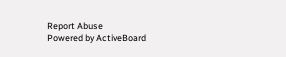Report Abuse
Powered by ActiveBoard